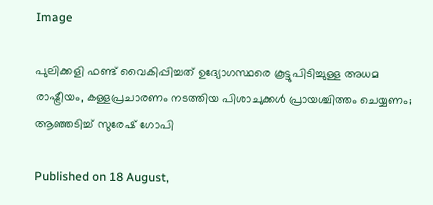Image

പുലിക്കളി ഫണ്ട് വൈകിപ്പിച്ചത് ഉദ്യോഗസ്ഥരെ കൂട്ടുപിടിച്ചുള്ള അധമ രാഷ്ട്രീയം, കള്ളപ്രചാരണം നടത്തിയ പിശാചുക്കൾ പ്രായശ്ചിത്തം ചെയ്യണം; ആഞ്ഞടിച്ച് സുരേഷ് ഗോപി

Published on 18 August,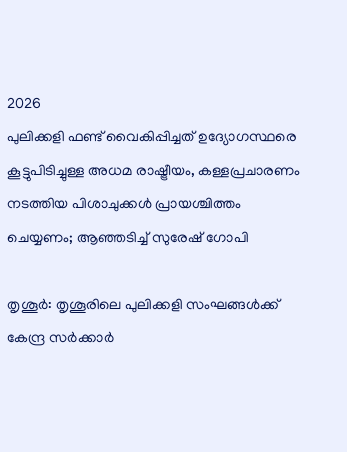2026
പുലിക്കളി ഫണ്ട് വൈകിപ്പിച്ചത് ഉദ്യോഗസ്ഥരെ കൂട്ടുപിടിച്ചുള്ള അധമ രാഷ്ട്രീയം, കള്ളപ്രചാരണം നടത്തിയ പിശാചുക്കൾ പ്രായശ്ചിത്തം ചെയ്യണം; ആഞ്ഞടിച്ച് സുരേഷ് ഗോപി

തൃശൂർ: തൃശൂരിലെ പുലിക്കളി സംഘങ്ങൾക്ക് കേന്ദ്ര സർക്കാർ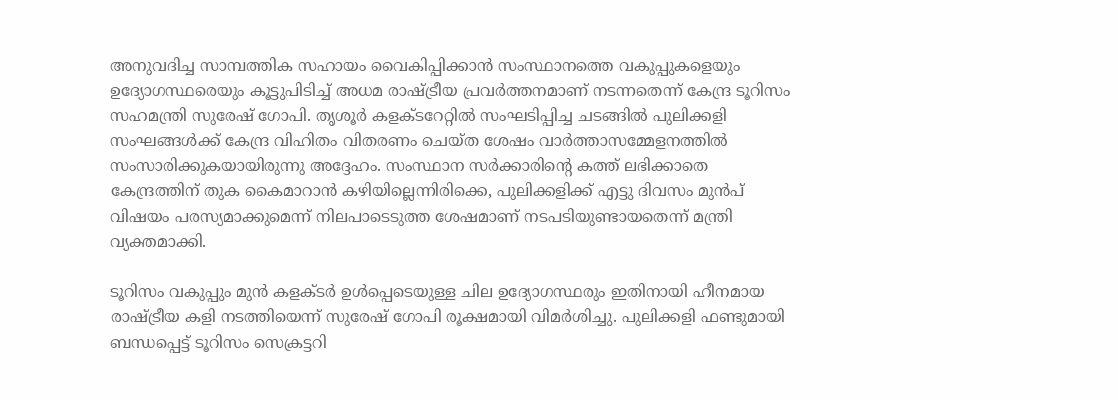അനുവദിച്ച സാമ്പത്തിക സഹായം വൈകിപ്പിക്കാൻ സംസ്ഥാനത്തെ വകുപ്പുകളെയും ഉദ്യോഗസ്ഥരെയും കൂട്ടുപിടിച്ച് അധമ രാഷ്ട്രീയ പ്രവർത്തനമാണ് നടന്നതെന്ന് കേന്ദ്ര ടൂറിസം സഹമന്ത്രി സുരേഷ് ഗോപി. തൃശൂർ കളക്ടറേറ്റിൽ സംഘടിപ്പിച്ച ചടങ്ങിൽ പുലിക്കളി സംഘങ്ങൾക്ക് കേന്ദ്ര വിഹിതം വിതരണം ചെയ്ത ശേഷം വാർത്താസമ്മേളനത്തിൽ സംസാരിക്കുകയായിരുന്നു അദ്ദേഹം. സംസ്ഥാന സർക്കാരിന്റെ കത്ത് ലഭിക്കാതെ കേന്ദ്രത്തിന് തുക കൈമാറാൻ കഴിയില്ലെന്നിരിക്കെ, പുലിക്കളിക്ക് എട്ടു ദിവസം മുൻപ് വിഷയം പരസ്യമാക്കുമെന്ന് നിലപാടെടുത്ത ശേഷമാണ് നടപടിയുണ്ടായതെന്ന് മന്ത്രി വ്യക്തമാക്കി.

ടൂറിസം വകുപ്പും മുൻ കളക്ടർ ഉൾപ്പെടെയുള്ള ചില ഉദ്യോഗസ്ഥരും ഇതിനായി ഹീനമായ രാഷ്ട്രീയ കളി നടത്തിയെന്ന് സുരേഷ് ഗോപി രൂക്ഷമായി വിമർശിച്ചു. പുലിക്കളി ഫണ്ടുമായി ബന്ധപ്പെട്ട് ടൂറിസം സെക്രട്ടറി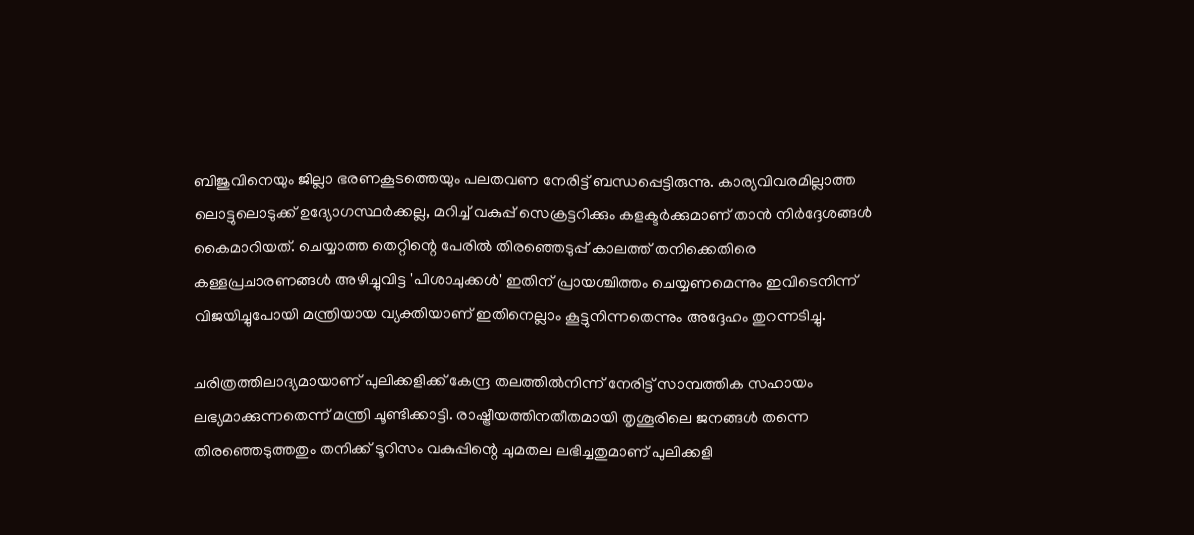ബിജുവിനെയും ജില്ലാ ഭരണകൂടത്തെയും പലതവണ നേരിട്ട് ബന്ധപ്പെട്ടിരുന്നു. കാര്യവിവരമില്ലാത്ത ലൊട്ടുലൊടുക്ക് ഉദ്യോഗസ്ഥർക്കല്ല, മറിച്ച് വകുപ്പ് സെക്രട്ടറിക്കും കളക്ടർക്കുമാണ് താൻ നിർദ്ദേശങ്ങൾ കൈമാറിയത്. ചെയ്യാത്ത തെറ്റിന്റെ പേരിൽ തിരഞ്ഞെടുപ്പ് കാലത്ത് തനിക്കെതിരെ കള്ളപ്രചാരണങ്ങൾ അഴിച്ചുവിട്ട 'പിശാചുക്കൾ' ഇതിന് പ്രായശ്ചിത്തം ചെയ്യണമെന്നും ഇവിടെനിന്ന് വിജയിച്ചുപോയി മന്ത്രിയായ വ്യക്തിയാണ് ഇതിനെല്ലാം കൂട്ടുനിന്നതെന്നും അദ്ദേഹം തുറന്നടിച്ചു.

ചരിത്രത്തിലാദ്യമായാണ് പുലിക്കളിക്ക് കേന്ദ്ര തലത്തിൽനിന്ന് നേരിട്ട് സാമ്പത്തിക സഹായം ലഭ്യമാക്കുന്നതെന്ന് മന്ത്രി ചൂണ്ടിക്കാട്ടി. രാഷ്ട്രീയത്തിനതീതമായി തൃശൂരിലെ ജനങ്ങൾ തന്നെ തിരഞ്ഞെടുത്തതും തനിക്ക് ടൂറിസം വകുപ്പിന്റെ ചുമതല ലഭിച്ചതുമാണ് പുലിക്കളി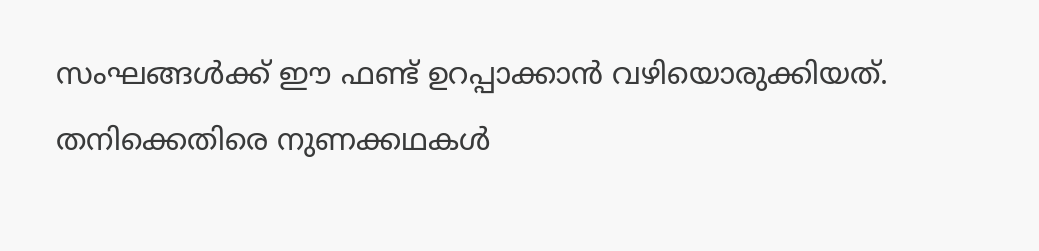സംഘങ്ങൾക്ക് ഈ ഫണ്ട് ഉറപ്പാക്കാൻ വഴിയൊരുക്കിയത്. തനിക്കെതിരെ നുണക്കഥകൾ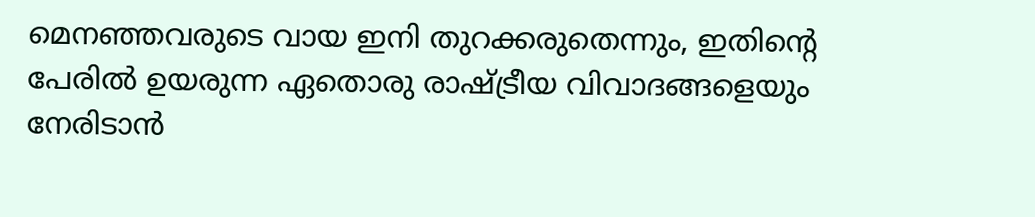മെനഞ്ഞവരുടെ വായ ഇനി തുറക്കരുതെന്നും, ഇതിന്റെ പേരിൽ ഉയരുന്ന ഏതൊരു രാഷ്ട്രീയ വിവാദങ്ങളെയും നേരിടാൻ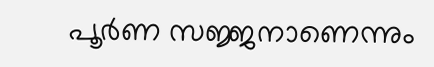പൂർണ സജ്ജനാണെന്നും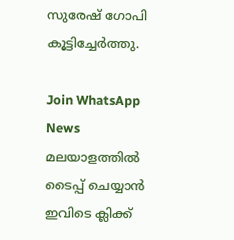സുരേഷ് ഗോപി കൂട്ടിച്ചേർത്തു.

Join WhatsApp News
മലയാളത്തില്‍ ടൈപ്പ് ചെയ്യാന്‍ ഇവിടെ ക്ലിക്ക്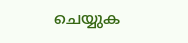ചെയ്യുക